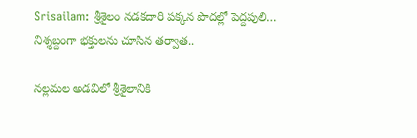Srisailam: శ్రీశైలం నడకదారి పక్కన పొదల్లో పెద్దపులి… నిశ్శబ్దంగా భక్తులను చూసిన తర్వాత..

నల్లమల అడవిలో శ్రీశైలానికి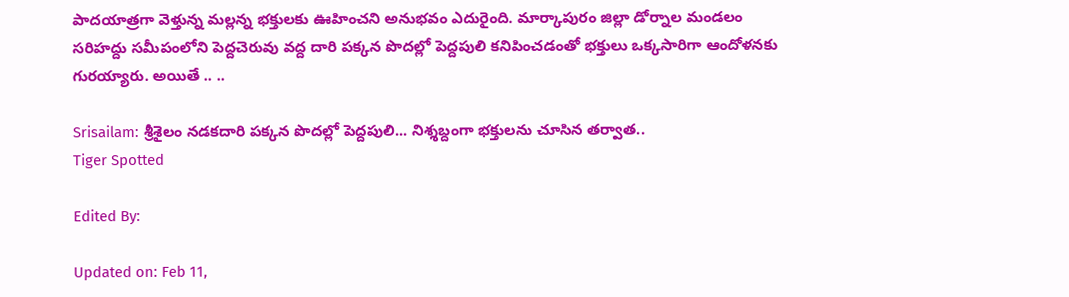పాదయాత్రగా వెళ్తున్న మల్లన్న భక్తులకు ఊహించని అనుభవం ఎదురైంది. మార్కాపురం జిల్లా డోర్నాల మండలం సరిహద్దు సమీపంలోని పెద్దచెరువు వద్ద దారి పక్కన పొదల్లో పెద్దపులి కనిపించడంతో భక్తులు ఒక్కసారిగా ఆందోళనకు గురయ్యారు. అయితే .. ..

Srisailam: శ్రీశైలం నడకదారి పక్కన పొదల్లో పెద్దపులి... నిశ్శబ్దంగా భక్తులను చూసిన తర్వాత..
Tiger Spotted

Edited By:

Updated on: Feb 11,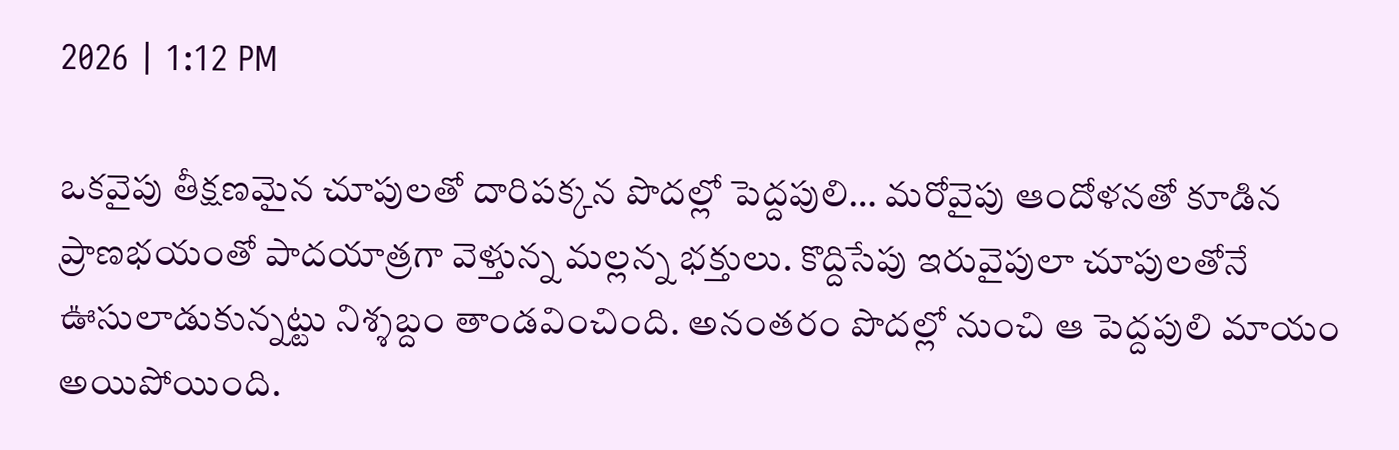2026 | 1:12 PM

ఒకవైపు తీక్షణమైన చూపులతో దారిపక్కన పొదల్లో పెద్దపులి… మరోవైపు ఆందోళనతో కూడిన ప్రాణభయంతో పాదయాత్రగా వెళ్తున్న మల్లన్న భక్తులు. కొద్దిసేపు ఇరువైపులా చూపులతోనే ఊసులాడుకున్నట్టు నిశ్శబ్దం తాండవించింది. అనంతరం పొదల్లో నుంచి ఆ పెద్దపులి మాయం అయిపోయింది.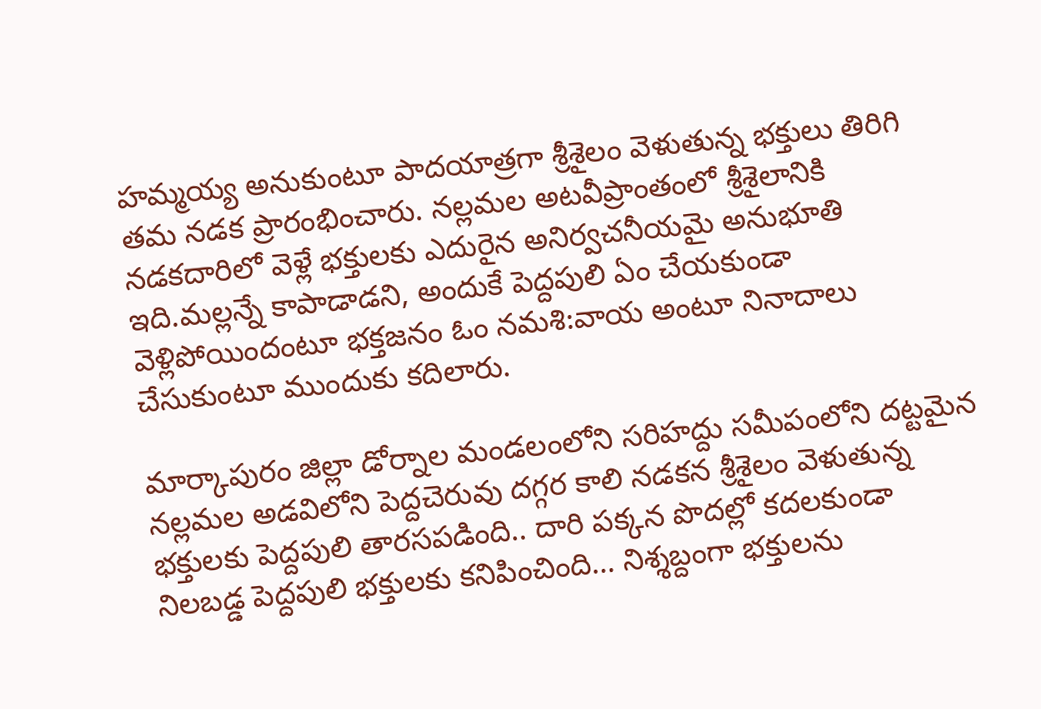హమ్మయ్య అనుకుంటూ పాదయాత్రగా శ్రీశైలం వెళుతున్న భక్తులు తిరిగి తమ నడక ప్రారంభించారు. నల్లమల అటవీప్రాంతంలో శ్రీశైలానికి నడకదారిలో వెళ్లే భక్తులకు ఎదురైన అనిర్వచనీయమై అనుభూతి ఇది.మల్లన్నే కాపాడాడని, అందుకే పెద్దపులి ఏం చేయకుండా వెళ్లిపోయిందంటూ భక్తజనం ఓం నమశి:వాయ అంటూ నినాదాలు చేసుకుంటూ ముందుకు కదిలారు.

మార్కాపురం జిల్లా డోర్నాల మండలంలోని సరిహద్దు సమీపంలోని దట్టమైన నల్లమల అడవిలోని పెద్దచెరువు దగ్గర కాలి నడకన శ్రీశైలం వెళుతున్న భక్తులకు పెద్దపులి తారసపడింది.. దారి పక్కన పొదల్లో కదలకుండా నిలబడ్డ పెద్దపులి భక్తులకు కనిపించింది… నిశ్శబ్దంగా భక్తులను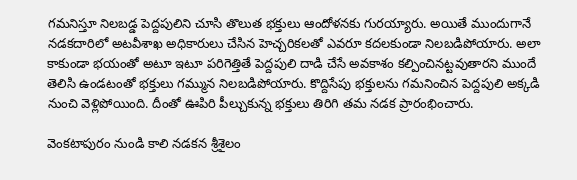గమనిస్తూ నిలబడ్డ పెద్దపులిని చూసి తొలుత భక్తులు ఆందోళనకు గురయ్యారు. అయితే ముందుగానే నడకదారిలో అటవీశాఖ అధికారులు చేసిన హెచ్చరికలతో ఎవరూ కదలకుండా నిలబడిపోయారు. అలా కాకుండా భయంతో అటూ ఇటూ పరిగెత్తితే పెద్దపులి దాడి చేసే అవకాశం కల్పించినట్టవుతారని ముందే తెలిసి ఉండటంతో భక్తులు గమ్మున నిలబడిపోయారు. కొద్దిసేపు భక్తులను గమనించిన పెద్దపులి అక్కడి నుంచి వెళ్లిపోయింది. దీంతో ఊపిరి పీల్చుకున్న భక్తులు తిరిగి తమ నడక ప్రారంభించారు.

వెంకటాపురం నుండి కాలి నడకన శ్రీశైలం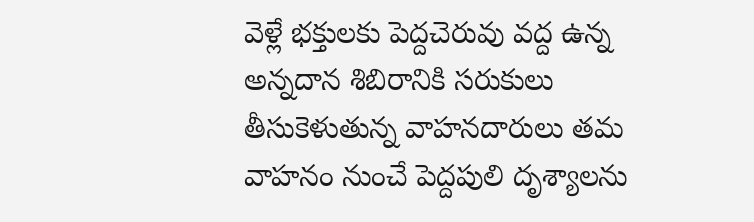వెళ్లే భక్తులకు పెద్దచెరువు వద్ద ఉన్న అన్నదాన శిబిరానికి సరుకులు తీసుకెళుతున్న వాహనదారులు తమ వాహనం నుంచే పెద్దపులి దృశ్యాలను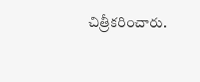చిత్రీకరించారు.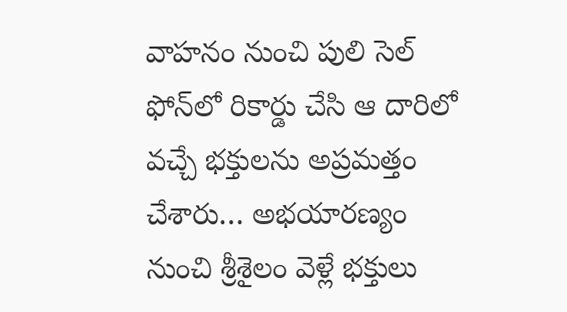వాహనం నుంచి పులి సెల్ ఫోన్‌లో రికార్డు చేసి ఆ దారిలో వచ్చే భక్తులను అప్రమత్తం చేశారు… అభయారణ్యం నుంచి శ్రీశైలం వెళ్లే భక్తులు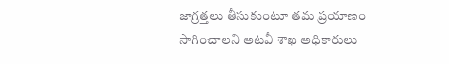జాగ్రత్తలు తీసుకుంటూ తమ ప్రయాణం సాగించాలని అటవీ శాఖ అధికారులు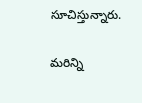సూచిస్తున్నారు.

మరిన్ని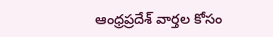ఆంధ్రప్రదేశ్ వార్తల కోసం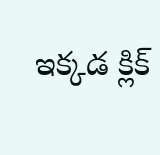ఇక్కడ క్లిక్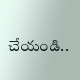చేయండి..